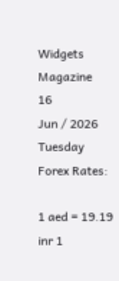Widgets Magazine
16
Jun / 2026
Tuesday
Forex Rates:

1 aed = 19.19 inr 1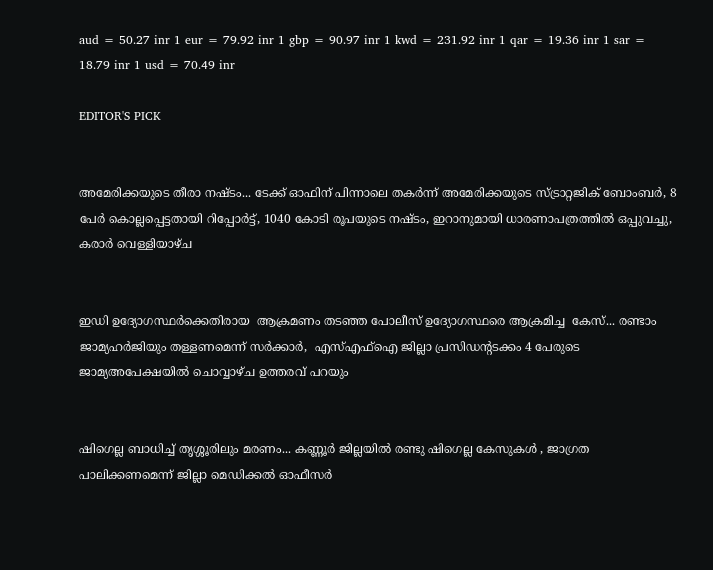aud = 50.27 inr 1 eur = 79.92 inr 1 gbp = 90.97 inr 1 kwd = 231.92 inr 1 qar = 19.36 inr 1 sar = 18.79 inr 1 usd = 70.49 inr

EDITOR'S PICK


അമേരിക്കയുടെ തീരാ നഷ്ടം... ടേക്ക് ഓഫിന് പിന്നാലെ തകർന്ന് അമേരിക്കയുടെ സ്ട്രാറ്റജിക് ബോംബർ, 8 പേർ കൊല്ലപ്പെട്ടതായി റിപ്പോർട്ട്, 1040 കോടി രൂപയുടെ നഷ്ടം, ഇറാനുമായി ധാരണാപത്രത്തിൽ ഒപ്പുവച്ചു, കരാർ വെള്ളിയാഴ്ച


ഇഡി ഉദ്യോഗസ്ഥർക്കെതിരായ  ആക്രമണം തടഞ്ഞ പോലീസ് ഉദ്യോഗസ്ഥരെ ആക്രമിച്ച  കേസ്... രണ്ടാം ജാമ്യഹർജിയും തള്ളണമെന്ന് സർക്കാർ,  എസ്എഫ്ഐ ജില്ലാ പ്രസിഡന്റടക്കം 4 പേരുടെ  ജാമ‍്യഅപേക്ഷയിൽ ചൊവ്വാഴ്ച ഉത്തരവ് പറയും


ഷിഗെല്ല ബാധിച്ച് തൃശ്ശൂരിലും മരണം... കണ്ണൂര്‍ ജില്ലയില്‍ രണ്ടു ഷിഗെല്ല കേസുകള്‍ , ജാഗ്രത പാലിക്കണമെന്ന് ജില്ലാ മെഡിക്കല്‍ ഓഫീസര്‍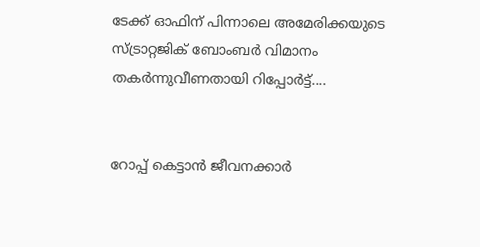ടേക്ക് ഓഫിന് പിന്നാലെ അമേരിക്കയുടെ സ്ട്രാറ്റജിക് ബോംബർ വിമാനം തകർന്നുവീണതായി റിപ്പോർട്ട്....


റോപ്പ് കെട്ടാന്‍ ജീവനക്കാര്‍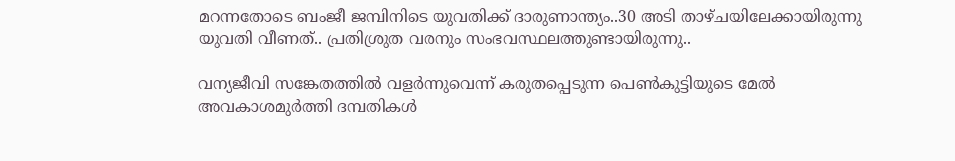മറന്നതോടെ ബംജീ ജമ്പിനിടെ യുവതിക്ക് ദാരുണാന്ത്യം..30 അടി താഴ്ചയിലേക്കായിരുന്നു യുവതി വീണത്.. പ്രതിശ്രുത വരനും സംഭവസ്ഥലത്തുണ്ടായിരുന്നു..

വന്യജീവി സങ്കേതത്തില്‍ വളര്‍ന്നുവെന്ന് കരുതപ്പെടുന്ന പെണ്‍കുട്ടിയുടെ മേല്‍ അവകാശമുര്‍ത്തി ദമ്പതികള്‍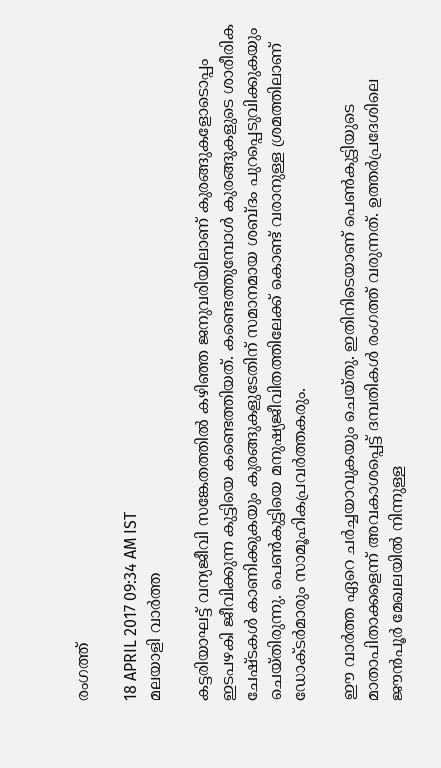രംഗത്ത്

18 APRIL 2017 09:34 AM IST
മലയാളി വാര്‍ത്ത

കട്ടരിയാഘട്ട് വന്യജീവി സങ്കേതത്തില്‍ കഴിഞ്ഞ ജനുവരിയിലാണ് കുരങ്ങുകളോടൊപ്പം ഇടപഴകി ജീവിക്കുന്ന കുട്ടിയെ കണ്ടെത്തിയത്. കണ്ടെത്തുമ്പോള്‍ കുരങ്ങുകളുടെ ശാരീരിക ചേഷ്ടകള്‍ കാണിക്കുകയും കുരങ്ങുകളുടേതിന് സമാനമായ ശബ്ദം പുറപ്പെടുവിക്കുകയും ചെയ്തിരുന്നു. പെണ്‍കുട്ടിയെ മനുഷ്യജീവിതത്തിലേക്ക് കൊണ്ട് വരാനുള്ള ശ്രമത്തിലാണ് ഡോക്ടര്‍മാരും സാമൂഹികപ്രവര്‍ത്തകരും.

ഈ വാര്‍ത്ത ഏറെ ചര്‍ച്ചയാവുകയും ചെയ്തു. ഇതിനിടെയാണ് പെണ്‍കുട്ടിയുടെ മാതാപിതാക്കളെന്ന് അവകാശപ്പെട്ട് ദമ്പതികള്‍ രംഗത്ത് വരുന്നത്. ഉത്തര്‍പ്രദേശിലെ ജൗന്‍പൂര്‍ മേഖലയില്‍ നിന്നുള്ള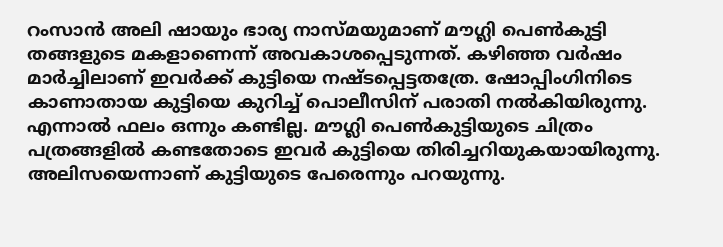റംസാന്‍ അലി ഷായും ഭാര്യ നാസ്മയുമാണ് മൗഗ്ലി പെണ്‍കുട്ടി തങ്ങളുടെ മകളാണെന്ന് അവകാശപ്പെടുന്നത്. കഴിഞ്ഞ വര്‍ഷം മാര്‍ച്ചിലാണ് ഇവര്‍ക്ക് കുട്ടിയെ നഷ്ടപ്പെട്ടതത്രേ. ഷോപ്പിംഗിനിടെ കാണാതായ കുട്ടിയെ കുറിച്ച് പൊലീസിന് പരാതി നല്‍കിയിരുന്നു. എന്നാല്‍ ഫലം ഒന്നും കണ്ടില്ല. മൗഗ്ലി പെണ്‍കുട്ടിയുടെ ചിത്രം പത്രങ്ങളില്‍ കണ്ടതോടെ ഇവര്‍ കുട്ടിയെ തിരിച്ചറിയുകയായിരുന്നു. അലിസയെന്നാണ് കുട്ടിയുടെ പേരെന്നും പറയുന്നു.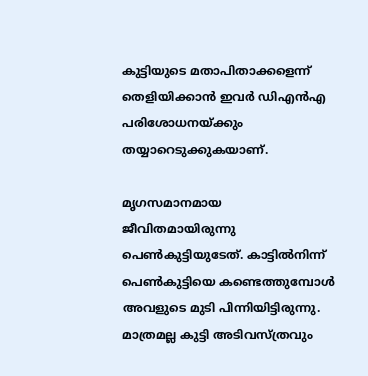കുട്ടിയുടെ മതാപിതാക്കളെന്ന് തെളിയിക്കാന്‍ ഇവര്‍ ഡിഎന്‍എ പരിശോധനയ്ക്കും തയ്യാറെടുക്കുകയാണ്.

മൃഗസമാനമായ ജീവിതമായിരുന്നു പെണ്‍കുട്ടിയുടേത്. കാട്ടില്‍നിന്ന് പെണ്‍കുട്ടിയെ കണ്ടെത്തുമ്പോള്‍ അവളുടെ മുടി പിന്നിയിട്ടിരുന്നു. മാത്രമല്ല കുട്ടി അടിവസ്ത്രവും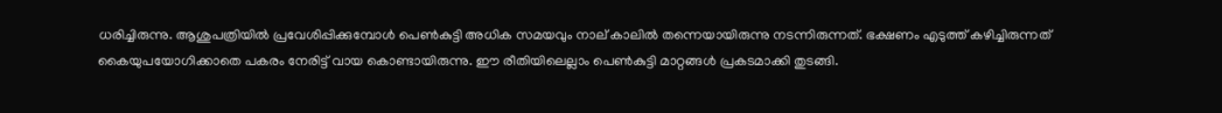ധരിച്ചിരുന്നു. ആശുപത്രിയില്‍ പ്രവേശിപ്പിക്കുമ്പോള്‍ പെണ്‍കുട്ടി അധിക സമയവും നാല് കാലില്‍ തന്നെയായിരുന്നു നടന്നിരുന്നത്. ഭക്ഷണം എടുത്ത് കഴിച്ചിരുന്നത് കൈയുപയോഗിക്കാതെ പകരം നേരിട്ട് വായ കൊണ്ടായിരുന്നു. ഈ രീതിയിലെല്ലാം പെണ്‍കുട്ടി മാറ്റങ്ങള്‍ പ്രകടമാക്കി തുടങ്ങി.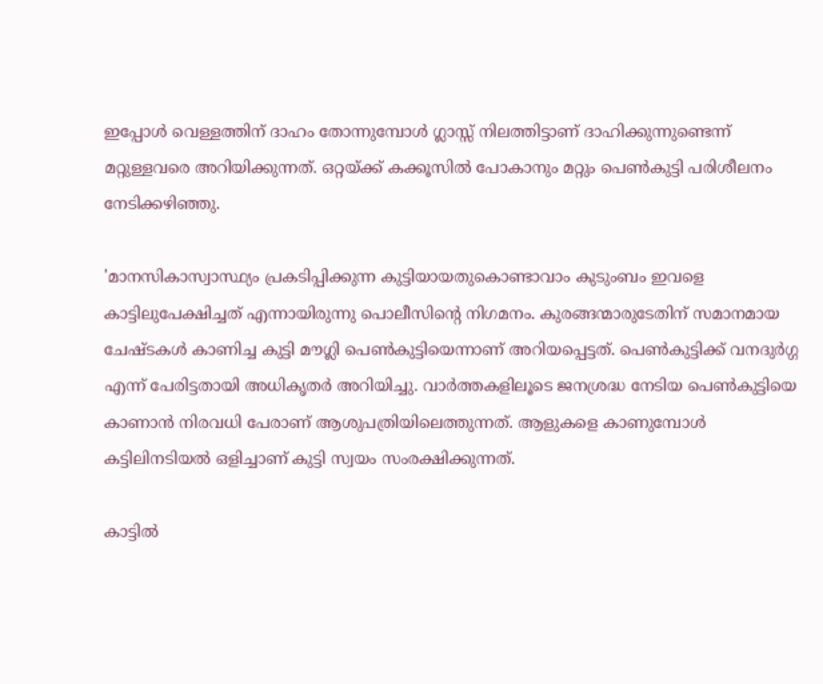ഇപ്പോള്‍ വെള്ളത്തിന് ദാഹം തോന്നുമ്പോള്‍ ഗ്ലാസ്സ് നിലത്തിട്ടാണ് ദാഹിക്കുന്നുണ്ടെന്ന് മറ്റുള്ളവരെ അറിയിക്കുന്നത്. ഒറ്റയ്ക്ക് കക്കൂസില്‍ പോകാനും മറ്റും പെണ്‍കുട്ടി പരിശീലനം നേടിക്കഴിഞ്ഞു.

'മാനസികാസ്വാസ്ഥ്യം പ്രകടിപ്പിക്കുന്ന കുട്ടിയായതുകൊണ്ടാവാം കുടുംബം ഇവളെ കാട്ടിലുപേക്ഷിച്ചത് എന്നായിരുന്നു പൊലീസിന്റെ നിഗമനം. കുരങ്ങന്മാരുടേതിന് സമാനമായ ചേഷ്ടകള്‍ കാണിച്ച കുട്ടി മൗഗ്ലി പെണ്‍കുട്ടിയെന്നാണ് അറിയപ്പെട്ടത്. പെണ്‍കുട്ടിക്ക് വനദുര്‍ഗ്ഗ എന്ന് പേരിട്ടതായി അധികൃതര്‍ അറിയിച്ചു. വാര്‍ത്തകളിലൂടെ ജനശ്രദ്ധ നേടിയ പെണ്‍കുട്ടിയെ കാണാന്‍ നിരവധി പേരാണ് ആശുപത്രിയിലെത്തുന്നത്. ആളുകളെ കാണുമ്പോള്‍ കട്ടിലിനടിയല്‍ ഒളിച്ചാണ് കുട്ടി സ്വയം സംരക്ഷിക്കുന്നത്.

കാട്ടില്‍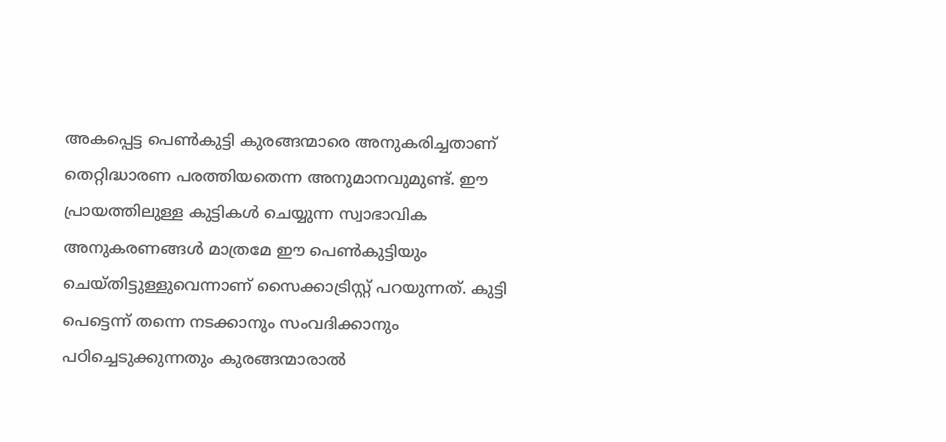അകപ്പെട്ട പെണ്‍കുട്ടി കുരങ്ങന്മാരെ അനുകരിച്ചതാണ് തെറ്റിദ്ധാരണ പരത്തിയതെന്ന അനുമാനവുമുണ്ട്. ഈ പ്രായത്തിലുള്ള കുട്ടികള്‍ ചെയ്യുന്ന സ്വാഭാവിക അനുകരണങ്ങള്‍ മാത്രമേ ഈ പെണ്‍കുട്ടിയും ചെയ്തിട്ടുള്ളുവെന്നാണ് സൈക്കാട്രിസ്റ്റ് പറയുന്നത്. കുട്ടി പെട്ടെന്ന് തന്നെ നടക്കാനും സംവദിക്കാനും പഠിച്ചെടുക്കുന്നതും കുരങ്ങന്മാരാല്‍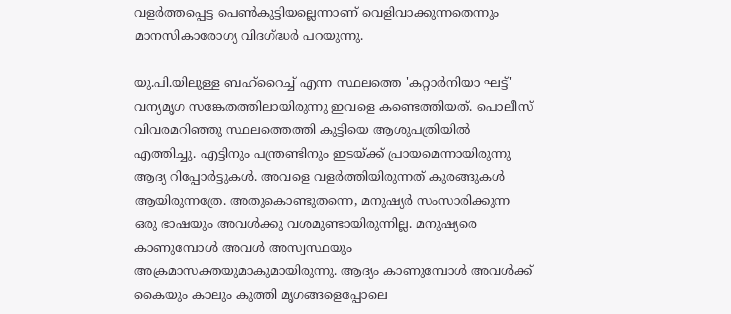വളര്‍ത്തപ്പെട്ട പെണ്‍കുട്ടിയല്ലെന്നാണ് വെളിവാക്കുന്നതെന്നും മാനസികാരോഗ്യ വിദഗ്ദ്ധര്‍ പറയുന്നു.

യു.പി.യിലുള്ള ബഹ്റൈച്ച് എന്ന സ്ഥലത്തെ 'കറ്റാര്‍നിയാ ഘട്ട്' വന്യമൃഗ സങ്കേതത്തിലായിരുന്നു ഇവളെ കണ്ടെത്തിയത്. പൊലീസ് വിവരമറിഞ്ഞു സ്ഥലത്തെത്തി കുട്ടിയെ ആശുപത്രിയില്‍ എത്തിച്ചു. എട്ടിനും പന്ത്രണ്ടിനും ഇടയ്ക്ക് പ്രായമെന്നായിരുന്നു ആദ്യ റിപ്പോര്‍ട്ടുകള്‍. അവളെ വളര്‍ത്തിയിരുന്നത് കുരങ്ങുകള്‍ ആയിരുന്നത്രേ. അതുകൊണ്ടുതന്നെ, മനുഷ്യര്‍ സംസാരിക്കുന്ന ഒരു ഭാഷയും അവള്‍ക്കു വശമുണ്ടായിരുന്നില്ല. മനുഷ്യരെ കാണുമ്പോള്‍ അവള്‍ അസ്വസ്ഥയും അക്രമാസക്തയുമാകുമായിരുന്നു. ആദ്യം കാണുമ്പോള്‍ അവള്‍ക്ക് കൈയും കാലും കുത്തി മൃഗങ്ങളെപ്പോലെ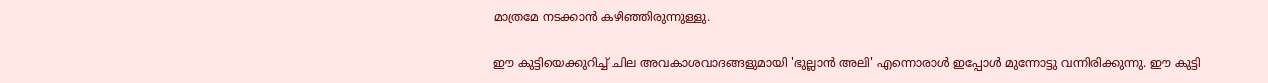മാത്രമേ നടക്കാന്‍ കഴിഞ്ഞിരുന്നുള്ളു.

ഈ കുട്ടിയെക്കുറിച്ച് ചില അവകാശവാദങ്ങളുമായി 'ഭുല്ലാന്‍ അലി' എന്നൊരാള്‍ ഇപ്പോള്‍ മുന്നോട്ടു വന്നിരിക്കുന്നു. ഈ കുട്ടി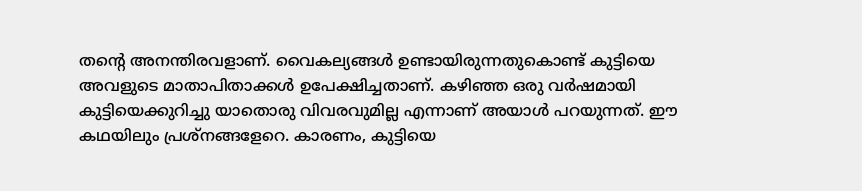തന്റെ അനന്തിരവളാണ്. വൈകല്യങ്ങള്‍ ഉണ്ടായിരുന്നതുകൊണ്ട് കുട്ടിയെ അവളുടെ മാതാപിതാക്കള്‍ ഉപേക്ഷിച്ചതാണ്. കഴിഞ്ഞ ഒരു വര്‍ഷമായി കുട്ടിയെക്കുറിച്ചു യാതൊരു വിവരവുമില്ല എന്നാണ് അയാള്‍ പറയുന്നത്. ഈ കഥയിലും പ്രശ്നങ്ങളേറെ. കാരണം, കുട്ടിയെ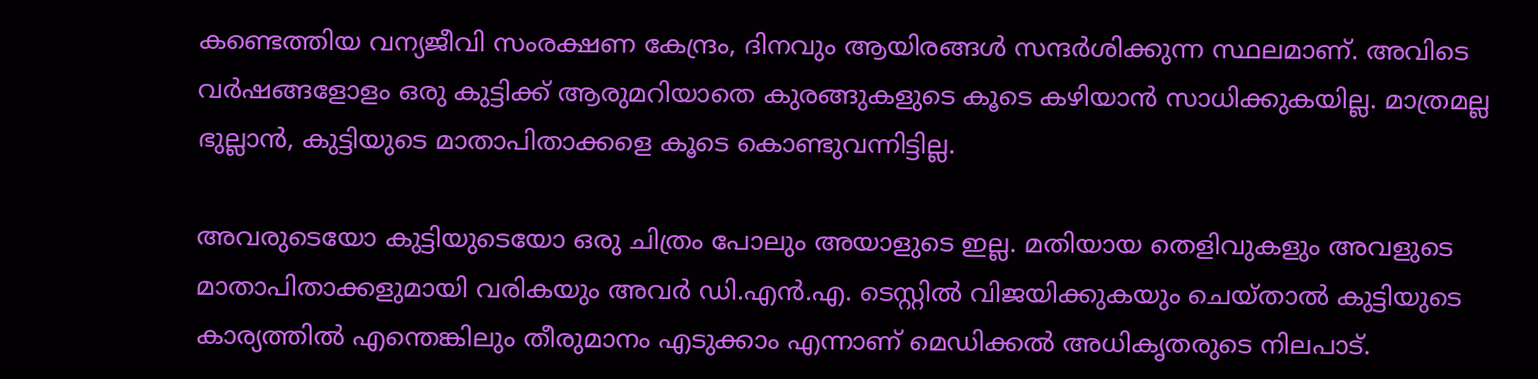കണ്ടെത്തിയ വന്യജീവി സംരക്ഷണ കേന്ദ്രം, ദിനവും ആയിരങ്ങള്‍ സന്ദര്‍ശിക്കുന്ന സ്ഥലമാണ്. അവിടെ വര്‍ഷങ്ങളോളം ഒരു കുട്ടിക്ക് ആരുമറിയാതെ കുരങ്ങുകളുടെ കൂടെ കഴിയാന്‍ സാധിക്കുകയില്ല. മാത്രമല്ല ഭുല്ലാന്‍, കുട്ടിയുടെ മാതാപിതാക്കളെ കൂടെ കൊണ്ടുവന്നിട്ടില്ല.

അവരുടെയോ കുട്ടിയുടെയോ ഒരു ചിത്രം പോലും അയാളുടെ ഇല്ല. മതിയായ തെളിവുകളും അവളുടെ മാതാപിതാക്കളുമായി വരികയും അവര്‍ ഡി.എന്‍.എ. ടെസ്റ്റില്‍ വിജയിക്കുകയും ചെയ്താല്‍ കുട്ടിയുടെ കാര്യത്തില്‍ എന്തെങ്കിലും തീരുമാനം എടുക്കാം എന്നാണ് മെഡിക്കല്‍ അധികൃതരുടെ നിലപാട്.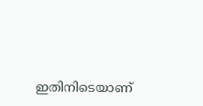ഇതിനിടെയാണ്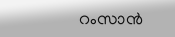റംസാന്‍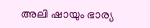അലി ഷായും ഭാര്യ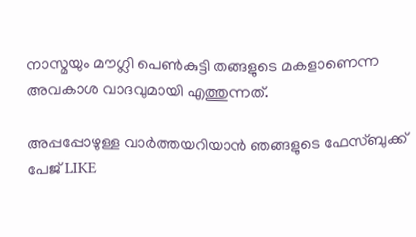നാസ്മയും മൗഗ്ലി പെണ്‍കുട്ടി തങ്ങളുടെ മകളാണെന്ന അവകാശ വാദവുമായി എത്തുന്നത്.

അപ്പപ്പോഴുള്ള വാര്‍ത്തയറിയാന്‍ ഞങ്ങളുടെ ഫേസ്‌ബുക്ക്‌ പേജ് LIKE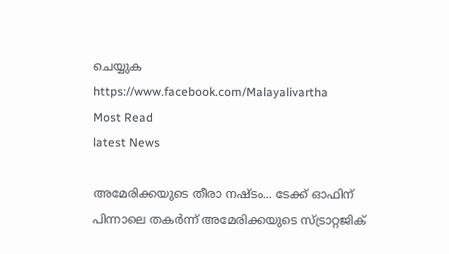ചെയ്യുക
https://www.facebook.com/Malayalivartha
Most Read
latest News

അമേരിക്കയുടെ തീരാ നഷ്ടം... ടേക്ക് ഓഫിന് പിന്നാലെ തകർന്ന് അമേരിക്കയുടെ സ്ട്രാറ്റജിക്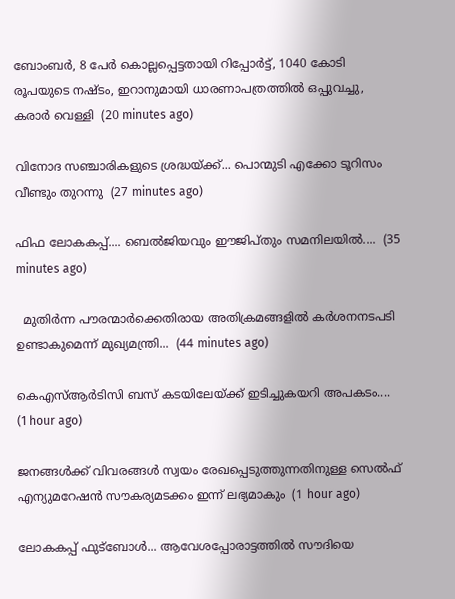ബോംബർ, 8 പേർ കൊല്ലപ്പെട്ടതായി റിപ്പോർട്ട്, 1040 കോടി രൂപയുടെ നഷ്ടം, ഇറാനുമായി ധാരണാപത്രത്തിൽ ഒപ്പുവച്ചു, കരാർ വെള്ളി  (20 minutes ago)

വിനോദ സഞ്ചാരികളുടെ ശ്രദ്ധയ്ക്ക്... പൊന്മുടി എക്കോ ടൂറിസം വീണ്ടും തുറന്നു  (27 minutes ago)

ഫിഫ ലോകകപ്പ്.... ബെൽജിയവും ഈജിപ്തും സമനിലയിൽ....  (35 minutes ago)

  മുതിർന്ന പൗരന്മാർക്കെതിരായ അതിക്രമങ്ങളിൽ കർശനനടപടി ഉണ്ടാകുമെന്ന് മുഖ്യമന്ത്രി...  (44 minutes ago)

കെഎസ്‌ആർടിസി ബസ് കടയിലേയ്ക്ക് ഇടിച്ചുകയറി അപകടം....  (1 hour ago)

ജനങ്ങൾക്ക് വിവരങ്ങൾ സ്വയം രേഖപ്പെടുത്തുന്നതിനുള്ള സെൽഫ് എന്യുമറേഷൻ സൗകര്യമടക്കം ഇന്ന് ലഭ്യമാകും  (1 hour ago)

ലോകകപ്പ് ഫുട്ബോൾ... ആവേശപ്പോരാട്ടത്തിൽ സൗദിയെ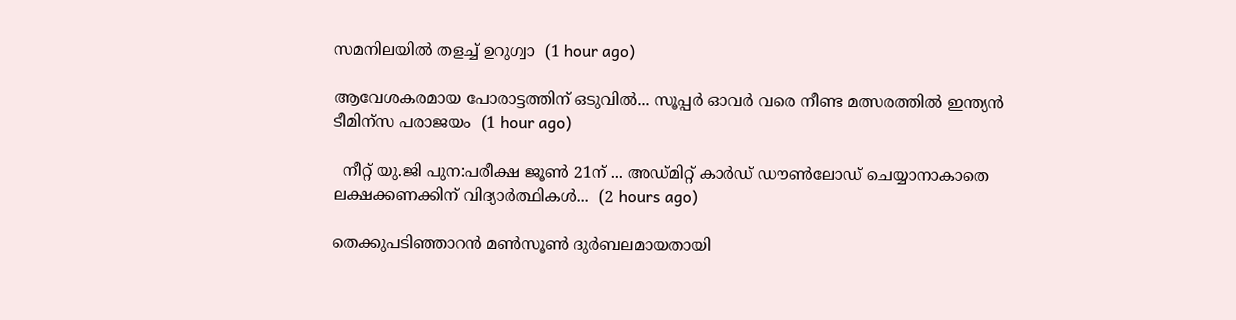സമനിലയിൽ തളച്ച് ഉറുഗ്വാ  (1 hour ago)

ആവേശകരമായ പോരാട്ടത്തിന് ഒടുവിൽ... സൂപ്പർ ഓവർ വരെ നീണ്ട മത്സരത്തിൽ ഇന്ത്യൻ ടീമിന്സ പരാജയം  (1 hour ago)

  നീറ്റ് യു.ജി പുന:പരീക്ഷ ജൂൺ 21ന് ... അഡ്മിറ്റ് കാർഡ് ഡൗൺലോഡ് ചെയ്യാനാകാതെ ലക്ഷക്കണക്കിന് വിദ്യാ‌ർത്ഥികൾ...  (2 hours ago)

തെക്കുപടിഞ്ഞാറന്‍ മണ്‍സൂണ്‍ ദുര്‍ബലമായതായി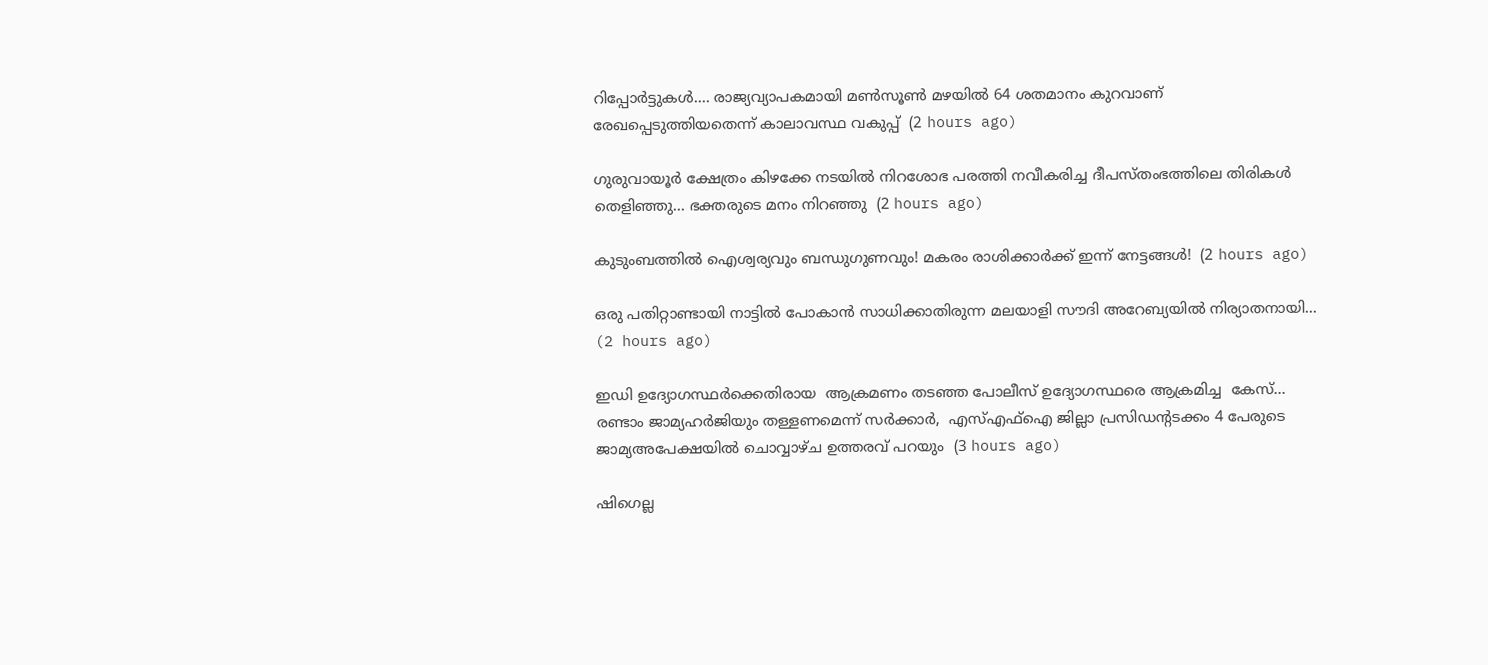റിപ്പോര്‍ട്ടുകൾ.... രാജ്യവ്യാപകമായി മണ്‍സൂണ്‍ മഴയില്‍ 64 ശതമാനം കുറവാണ് രേഖപ്പെടുത്തിയതെന്ന് കാലാവസ്ഥ വകുപ്പ്  (2 hours ago)

ഗുരുവായൂർ ക്ഷേത്രം കിഴക്കേ നടയിൽ നിറശോഭ പരത്തി നവീകരിച്ച ദീപസ്തംഭത്തിലെ തിരികൾ തെളിഞ്ഞു... ഭക്തരുടെ മനം നിറഞ്ഞു  (2 hours ago)

കുടുംബത്തിൽ ഐശ്വര്യവും ബന്ധുഗുണവും! മകരം രാശിക്കാർക്ക് ഇന്ന് നേട്ടങ്ങൾ!  (2 hours ago)

ഒരു പതിറ്റാണ്ടായി നാട്ടിൽ പോകാൻ സാധിക്കാതിരുന്ന മലയാളി സൗദി അറേബ്യയിൽ നിര്യാതനായി...  (2 hours ago)

ഇഡി ഉദ്യോഗസ്ഥർക്കെതിരായ  ആക്രമണം തടഞ്ഞ പോലീസ് ഉദ്യോഗസ്ഥരെ ആക്രമിച്ച  കേസ്... രണ്ടാം ജാമ്യഹർജിയും തള്ളണമെന്ന് സർക്കാർ,  എസ്എഫ്ഐ ജില്ലാ പ്രസിഡന്റടക്കം 4 പേരുടെ  ജാമ‍്യഅപേക്ഷയിൽ ചൊവ്വാഴ്ച ഉത്തരവ് പറയും  (3 hours ago)

ഷിഗെല്ല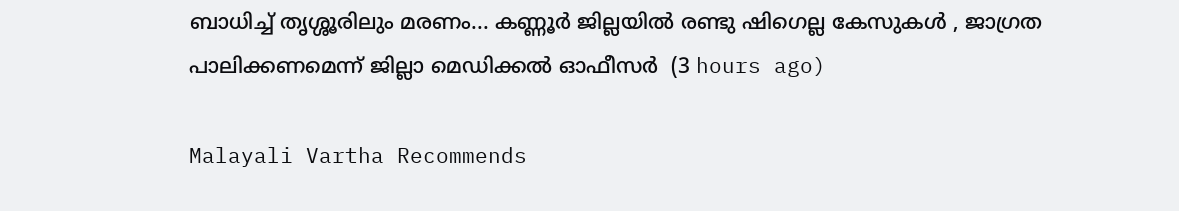ബാധിച്ച് തൃശ്ശൂരിലും മരണം... കണ്ണൂര്‍ ജില്ലയില്‍ രണ്ടു ഷിഗെല്ല കേസുകള്‍ , ജാഗ്രത പാലിക്കണമെന്ന് ജില്ലാ മെഡിക്കല്‍ ഓഫീസര്‍  (3 hours ago)

Malayali Vartha Recommends